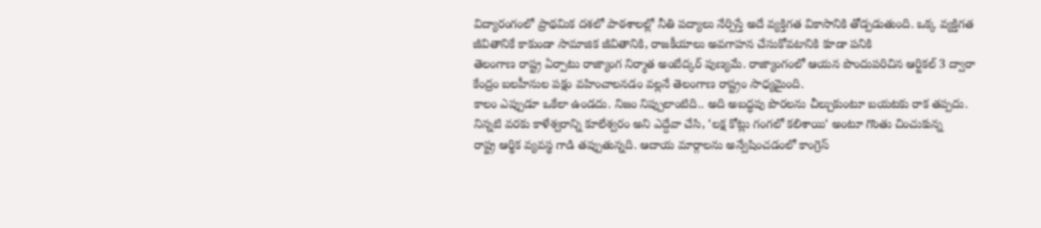విద్యారంగంలో ప్రాథమిక దశలో పాఠశాలల్లో నీతి పద్యాలు నేర్పిస్తే అదే వ్యక్తిగత వికాసానికి తోడ్పడుతుంది. ఒక్క వ్యక్తిగత జీవితానికే కాకుండా సామాజిక జీవితానికి, రాజకీయాలు అవగాహన చేసుకోవటానికి కూడా పనికి
తెలంగాణ రాష్ట్ర ఏర్పాటు రాజ్యాంగ నిర్మాత అంబేద్కర్ పుణ్యమే. రాజ్యాంగంలో ఆయన పొందుపరిచిన ఆర్టికల్ 3 ద్వారా కేంద్రం బలహీనుల పక్షం వహించాలనడం వల్లనే తెలంగాణ రాష్ట్రం సాధ్యమైంది.
కాలం ఎప్పుడూ ఒకేలా ఉండదు. నిజం నిప్పులాంటిది.. అది అబద్ధపు పొరలను చీల్చుకుంటూ బయటకు రాక తప్పదు. నిన్నటి వరకు కాళేశ్వరాన్ని కూలేశ్వరం అని ఎద్దేవా చేసి, ‘లక్ష కోట్లు గంగలో కలిశాయి‘ అంటూ గొంతు చించుకున్న
రాష్ట్ర ఆర్థిక వ్యవస్థ గాడి తప్పుతున్నది. ఆదాయ మార్గాలను అన్వేషించడంలో కాంగ్రెస్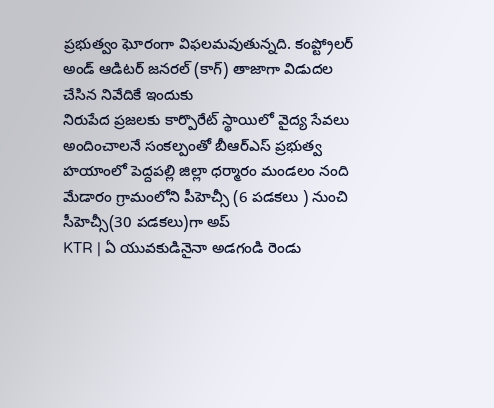ప్రభుత్వం ఘోరంగా విఫలమవుతున్నది. కంప్ట్రోలర్ అండ్ ఆడిటర్ జనరల్ (కాగ్) తాజాగా విడుదల చేసిన నివేదికే ఇందుకు
నిరుపేద ప్రజలకు కార్పొరేట్ స్థాయిలో వైద్య సేవలు అందించాలనే సంకల్పంతో బీఆర్ఎస్ ప్రభుత్వ హయాంలో పెద్దపల్లి జిల్లా ధర్మారం మండలం నంది మేడారం గ్రామంలోని పీహెచ్సీ (6 పడకలు ) నుంచి సీహెచ్సీ(30 పడకలు)గా అప్
KTR | ఏ యువకుడినైనా అడగండి రెండు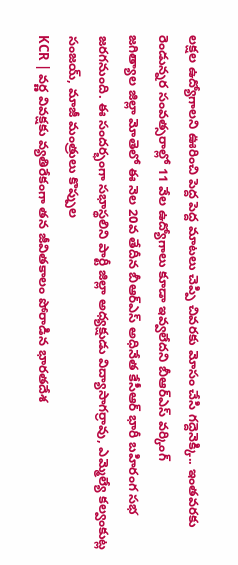లక్షల ఉద్యోగాలని ఊరించి పెద్ద పెద్ద మాటలు చెప్పి చివరకు మోసం చేసి గద్దెనెక్కి.. ఇంతవరకు రెండున్నర సంవత్సరాల్లో 11 వేల ఉద్యోగాలు కూడా ఇవ్వలేదని బీఆర్ఎస్ వర్కింగ్
జగిత్యాల జిల్లా మోతెలో ఈ నెల 20వ తేదీన బీఆర్ఎస్ అధినేత కేసీఆర్ భారీ బహిరంగ సభ జరగనుంది. ఈ సందర్భంగా సభాస్థలిని పార్టీ జిల్లా అధ్యక్షుడు విద్యాసాగర్రావు, ఎమ్మెల్యే కల్వంకుట్ల సంజయ్, మాజీ మంత్రులు కొప్పుల
KCR | వర్ణ వివక్షకు వ్యతిరేకంగా తన జీవితకాలం పోరాడిన భారతదేశ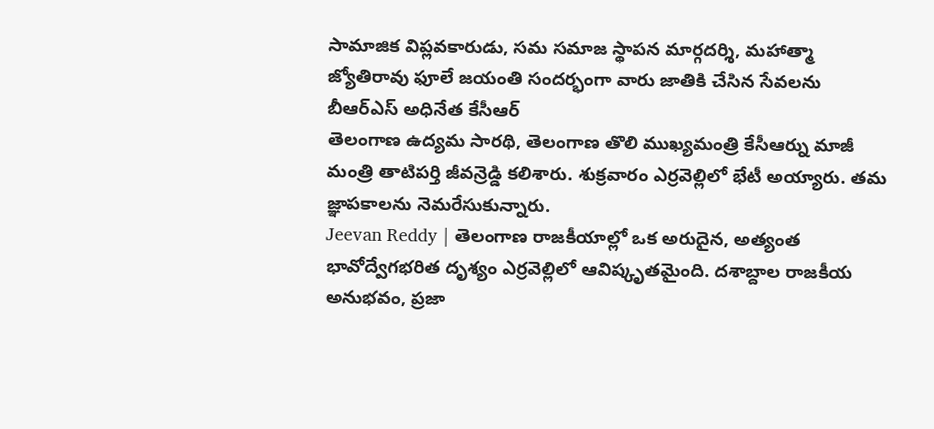సామాజిక విప్లవకారుడు, సమ సమాజ స్థాపన మార్గదర్శి, మహాత్మా జ్యోతిరావు ఫూలే జయంతి సందర్భంగా వారు జాతికి చేసిన సేవలను బీఆర్ఎస్ అధినేత కేసీఆర్
తెలంగాణ ఉద్యమ సారథి, తెలంగాణ తొలి ముఖ్యమంత్రి కేసీఆర్ను మాజీ మంత్రి తాటిపర్తి జీవన్రెడ్డి కలిశారు. శుక్రవారం ఎర్రవెల్లిలో భేటీ అయ్యారు. తమ జ్ఞాపకాలను నెమరేసుకున్నారు.
Jeevan Reddy | తెలంగాణ రాజకీయాల్లో ఒక అరుదైన, అత్యంత భావోద్వేగభరిత దృశ్యం ఎర్రవెల్లిలో ఆవిష్కృతమైంది. దశాబ్దాల రాజకీయ అనుభవం, ప్రజా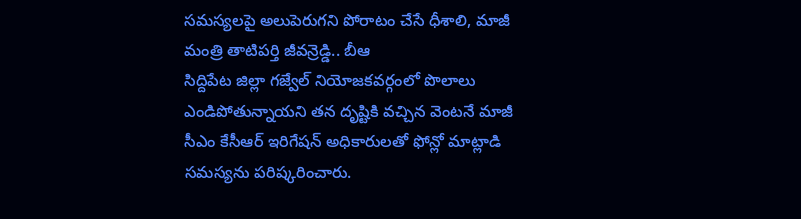సమస్యలపై అలుపెరుగని పోరాటం చేసే ధీశాలి, మాజీ మంత్రి తాటిపర్తి జీవన్రెడ్డి.. బీఆ
సిద్దిపేట జిల్లా గజ్వేల్ నియోజకవర్గంలో పొలాలు ఎండిపోతున్నాయని తన దృష్టికి వచ్చిన వెంటనే మాజీ సీఎం కేసీఆర్ ఇరిగేషన్ అధికారులతో ఫోన్లో మాట్లాడి సమస్యను పరిష్కరించారు.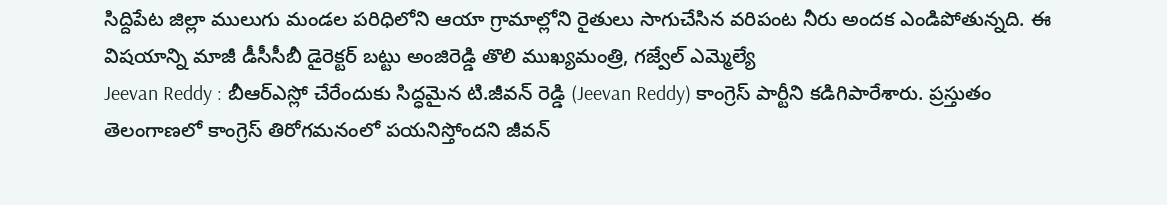సిద్దిపేట జిల్లా ములుగు మండల పరిధిలోని ఆయా గ్రామాల్లోని రైతులు సాగుచేసిన వరిపంట నీరు అందక ఎండిపోతున్నది. ఈ విషయాన్ని మాజీ డీసీసీబీ డైరెక్టర్ బట్టు అంజిరెడ్డి తొలి ముఖ్యమంత్రి, గజ్వేల్ ఎమ్మెల్యే
Jeevan Reddy : బీఆర్ఎస్లో చేరేందుకు సిద్ధమైన టి.జీవన్ రెడ్డి (Jeevan Reddy) కాంగ్రెస్ పార్టీని కడిగిపారేశారు. ప్రస్తుతం తెలంగాణలో కాంగ్రెస్ తిరోగమనంలో పయనిస్తోందని జీవన్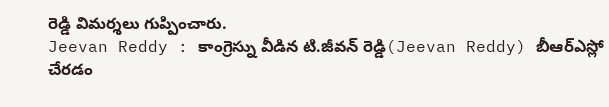రెడ్డి విమర్శలు గుప్పించారు.
Jeevan Reddy : కాంగ్రెస్ను వీడిన టి.జీవన్ రెడ్డి(Jeevan Reddy) బీఆర్ఎస్లో చేరడం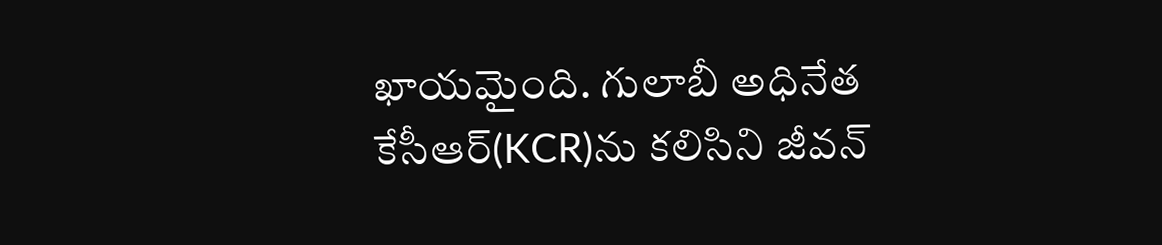ఖాయమైంది. గులాబీ అధినేత కేసీఆర్(KCR)ను కలిసిని జీవన్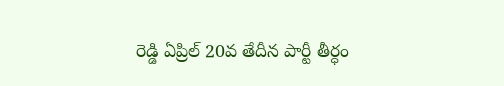రెడ్డి ఏప్రిల్ 20వ తేదీన పార్టీ తీర్ధం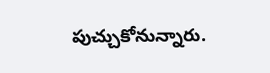పుచ్చుకోనున్నారు.